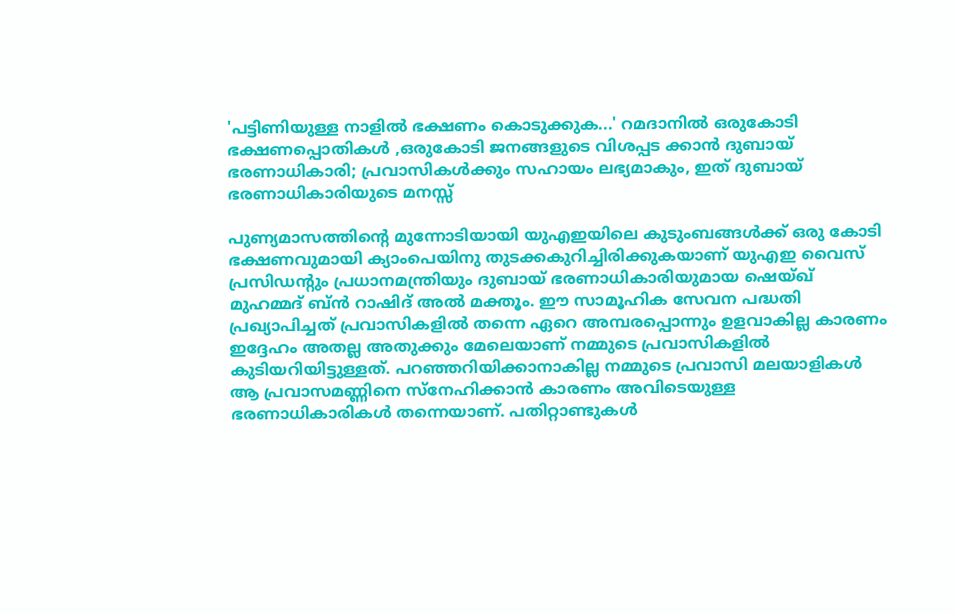'പട്ടിണിയുള്ള നാളിൽ ഭക്ഷണം കൊടുക്കുക...' റമദാനിൽ ഒരുകോടി ഭക്ഷണപ്പൊതികൾ ,ഒരുകോടി ജനങ്ങളുടെ വിശപ്പട ക്കാൻ ദുബായ് ഭരണാധികാരി; പ്രവാസികൾക്കും സഹായം ലഭ്യമാകും, ഇത് ദുബായ് ഭരണാധികാരിയുടെ മനസ്സ്

പുണ്യമാസത്തിന്റെ മുന്നോടിയായി യുഎഇയിലെ കുടുംബങ്ങൾക്ക് ഒരു കോടി ഭക്ഷണവുമായി ക്യാംപെയിനു തുടക്കകുറിച്ചിരിക്കുകയാണ് യുഎഇ വൈസ് പ്രസിഡന്റും പ്രധാനമന്ത്രിയും ദുബായ് ഭരണാധികാരിയുമായ ഷെയ്ഖ് മുഹമ്മദ് ബ്ൻ റാഷിദ് അൽ മക്തൂം. ഈ സാമൂഹിക സേവന പദ്ധതി പ്രഖ്യാപിച്ചത് പ്രവാസികളിൽ തന്നെ ഏറെ അമ്പരപ്പൊന്നും ഉളവാകില്ല കാരണം ഇദ്ദേഹം അതല്ല അതുക്കും മേലെയാണ് നമ്മുടെ പ്രവാസികളിൽ കുടിയറിയിട്ടുള്ളത്. പറഞ്ഞറിയിക്കാനാകില്ല നമ്മുടെ പ്രവാസി മലയാളികൾ ആ പ്രവാസമണ്ണിനെ സ്നേഹിക്കാൻ കാരണം അവിടെയുള്ള ഭരണാധികാരികൾ തന്നെയാണ്. പതിറ്റാണ്ടുകൾ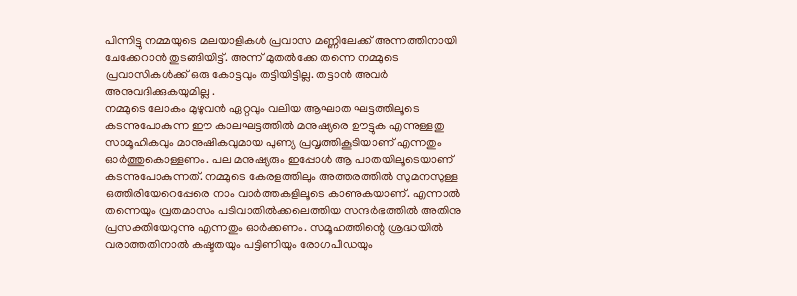പിന്നിട്ടു നമ്മയുടെ മലയാളികൾ പ്രവാസ മണ്ണിലേക്ക് അന്നത്തിനായി ചേക്കേറാൻ തുടങ്ങിയിട്ട്. അന്ന് മുതൽക്കേ തന്നെ നമ്മുടെ പ്രവാസികൾക്ക് ഒരു കോട്ടവും തട്ടിയിട്ടില്ല. തട്ടാൻ അവർ അനുവദിക്കുകയുമില്ല .
നമ്മുടെ ലോകം മുഴുവൻ ഏറ്റവും വലിയ ആഘാത ഘട്ടത്തിലൂടെ കടന്നുപോകുന്ന ഈ കാലഘട്ടത്തിൽ മനുഷ്യരെ ഊട്ടുക എന്നുള്ളതു സാമൂഹികവും മാനുഷികവുമായ പുണ്യ പ്രവൃത്തികൂടിയാണ് എന്നതും ഓർത്തുകൊള്ളണം. പല മനുഷ്യരും ഇപ്പോൾ ആ പാതയിലൂടെയാണ് കടന്നുപോകുന്നത്. നമ്മുടെ കേരളത്തിലും അത്തരത്തിൽ സുമനസുള്ള ഒത്തിരിയേറെപ്പേരെ നാം വാർത്തകളിലൂടെ കാണുകയാണ്. എന്നാൽ തന്നെയും വ്രതമാസം പടിവാതിൽക്കലെത്തിയ സന്ദർഭത്തിൽ അതിനു പ്രസക്തിയേറുന്നു എന്നതും ഓർക്കണം. സമൂഹത്തിന്റെ ശ്രദ്ധയിൽ വരാത്തതിനാൽ കഷ്ടതയും പട്ടിണിയും രോഗപീഡയും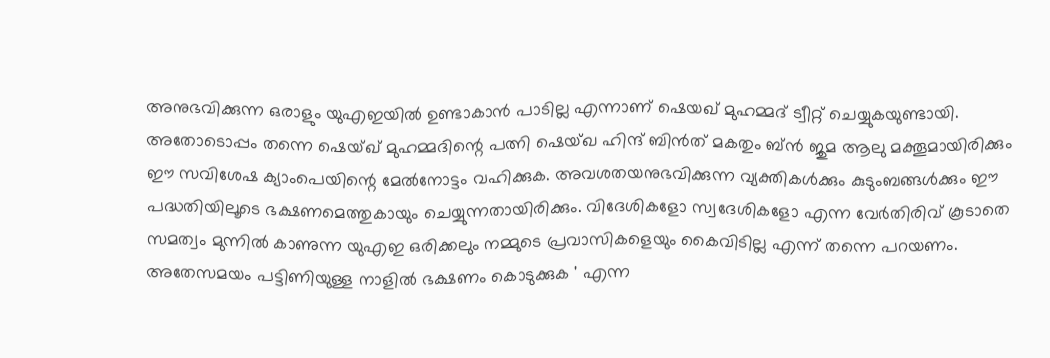അനുഭവിക്കുന്ന ഒരാളും യുഎഇയിൽ ഉണ്ടാകാൻ പാടില്ല എന്നാണ് ഷെയഖ് മുഹമ്മദ് ട്വീറ്റ് ചെയ്യുകയുണ്ടായി.
അതോടൊപ്പം തന്നെ ഷെയ്ഖ് മുഹമ്മദിന്റെ പത്നി ഷെയ്ഖ ഹിന്ദ് ബിൻത് മകതും ബ്ൻ ജുമ ആലു മക്തൂമായിരിക്കും ഈ സവിശേഷ ക്യാംപെയിന്റെ മേൽനോട്ടം വഹിക്കുക. അവശതയനുഭവിക്കുന്ന വ്യക്തികൾക്കും കുടുംബങ്ങൾക്കും ഈ പദ്ധതിയിലൂടെ ഭക്ഷണമെത്തുകായും ചെയ്യുന്നതായിരിക്കും. വിദേശികളോ സ്വദേശികളോ എന്ന വേർതിരിവ് കൂടാതെ സമത്വം മുന്നിൽ കാണുന്ന യുഎഇ ഒരിക്കലും നമ്മുടെ പ്രവാസികളെയും കൈവിടില്ല എന്ന് തന്നെ പറയണം.
അതേസമയം പട്ടിണിയുള്ള നാളിൽ ഭക്ഷണം കൊടുക്കുക ' എന്ന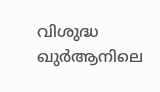വിശുദ്ധ ഖുർആനിലെ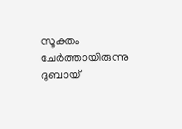സൂക്തം ചേർത്തായിരുന്നു ദുബായ്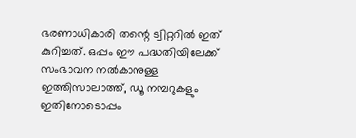ഭരണാധികാരി തന്റെ ട്വിറ്ററിൽ ഇത് കുറിച്ചത്. ഒപ്പം ഈ പദ്ധതിയിലേക്ക് സംഭാവന നൽകാനുള്ള ഇത്തിസാലാത്ത്, ഡൂ നമ്പറുകളും ഇതിനോടൊപ്പം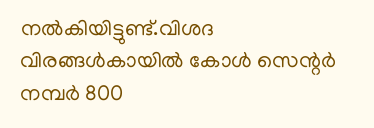നൽകിയിട്ടുണ്ട്.വിശദ വിരങ്ങൾകായിൽ കോൾ സെന്റർ നമ്പർ 800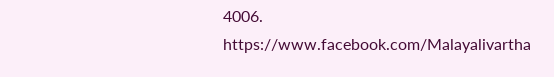4006.
https://www.facebook.com/Malayalivartha